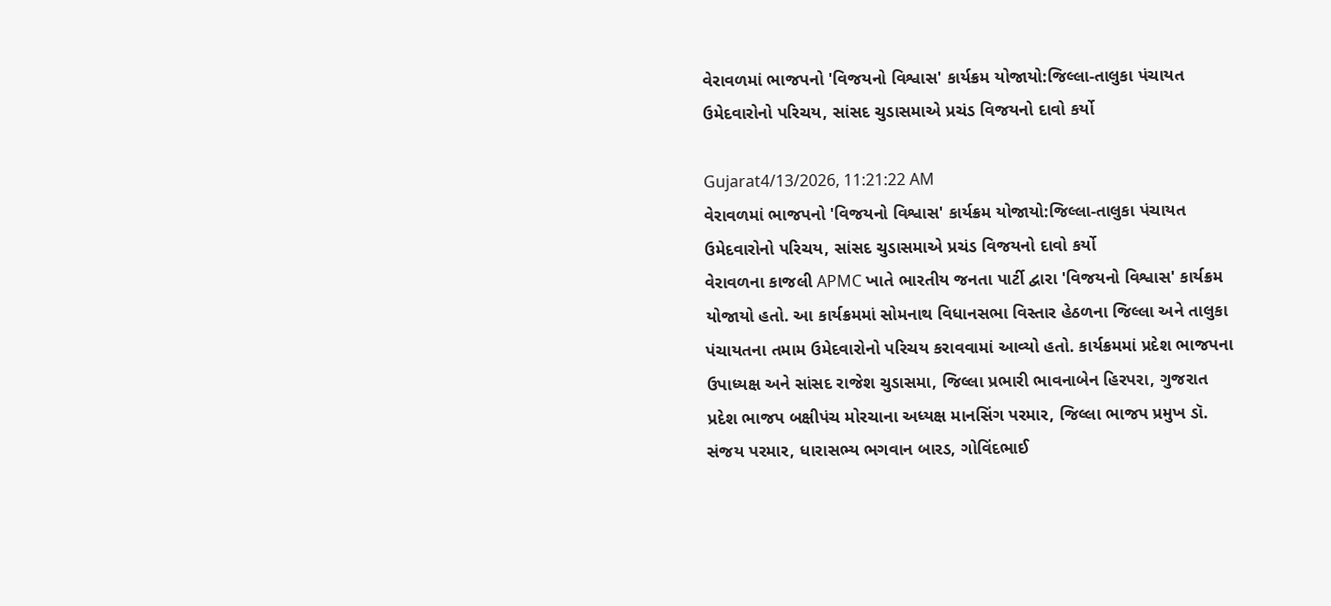વેરાવળમાં ભાજપનો 'વિજયનો વિશ્વાસ' કાર્યક્રમ યોજાયો:જિલ્લા-તાલુકા પંચાયત ઉમેદવારોનો પરિચય, સાંસદ ચુડાસમાએ પ્રચંડ વિજયનો દાવો કર્યો

Gujarat4/13/2026, 11:21:22 AM
વેરાવળમાં ભાજપનો 'વિજયનો વિશ્વાસ' કાર્યક્રમ યોજાયો:જિલ્લા-તાલુકા પંચાયત ઉમેદવારોનો પરિચય, સાંસદ ચુડાસમાએ પ્રચંડ વિજયનો દાવો કર્યો
વેરાવળના કાજલી APMC ખાતે ભારતીય જનતા પાર્ટી દ્વારા 'વિજયનો વિશ્વાસ' કાર્યક્રમ યોજાયો હતો. આ કાર્યક્રમમાં સોમનાથ વિધાનસભા વિસ્તાર હેઠળના જિલ્લા અને તાલુકા પંચાયતના તમામ ઉમેદવારોનો પરિચય કરાવવામાં આવ્યો હતો. કાર્યક્રમમાં પ્રદેશ ભાજપના ઉપાધ્યક્ષ અને સાંસદ રાજેશ ચુડાસમા, જિલ્લા પ્રભારી ભાવનાબેન હિરપરા, ગુજરાત પ્રદેશ ભાજપ બક્ષીપંચ મોરચાના અધ્યક્ષ માનસિંગ પરમાર, જિલ્લા ભાજપ પ્રમુખ ડૉ. સંજય પરમાર, ધારાસભ્ય ભગવાન બારડ, ગોવિંદભાઈ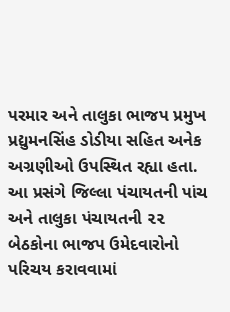પરમાર અને તાલુકા ભાજપ પ્રમુખ પ્રદ્યુમનસિંહ ડોડીયા સહિત અનેક અગ્રણીઓ ઉપસ્થિત રહ્યા હતા. આ પ્રસંગે જિલ્લા પંચાયતની પાંચ અને તાલુકા પંચાયતની ૨૨ બેઠકોના ભાજપ ઉમેદવારોનો પરિચય કરાવવામાં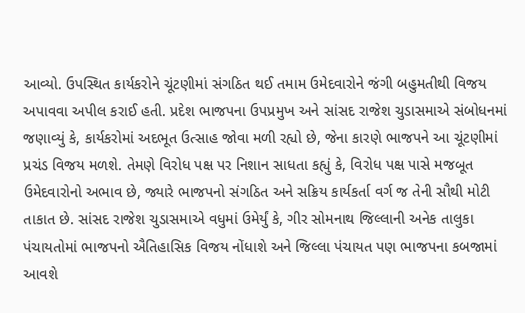આવ્યો. ઉપસ્થિત કાર્યકરોને ચૂંટણીમાં સંગઠિત થઈ તમામ ઉમેદવારોને જંગી બહુમતીથી વિજય અપાવવા અપીલ કરાઈ હતી. પ્રદેશ ભાજપના ઉપપ્રમુખ અને સાંસદ રાજેશ ચુડાસમાએ સંબોધનમાં જણાવ્યું કે, કાર્યકરોમાં અદભૂત ઉત્સાહ જોવા મળી રહ્યો છે, જેના કારણે ભાજપને આ ચૂંટણીમાં પ્રચંડ વિજય મળશે. તેમણે વિરોધ પક્ષ પર નિશાન સાધતા કહ્યું કે, વિરોધ પક્ષ પાસે મજબૂત ઉમેદવારોનો અભાવ છે, જ્યારે ભાજપનો સંગઠિત અને સક્રિય કાર્યકર્તા વર્ગ જ તેની સૌથી મોટી તાકાત છે. સાંસદ રાજેશ ચુડાસમાએ વધુમાં ઉમેર્યું કે, ગીર સોમનાથ જિલ્લાની અનેક તાલુકા પંચાયતોમાં ભાજપનો ઐતિહાસિક વિજય નોંધાશે અને જિલ્લા પંચાયત પણ ભાજપના કબજામાં આવશે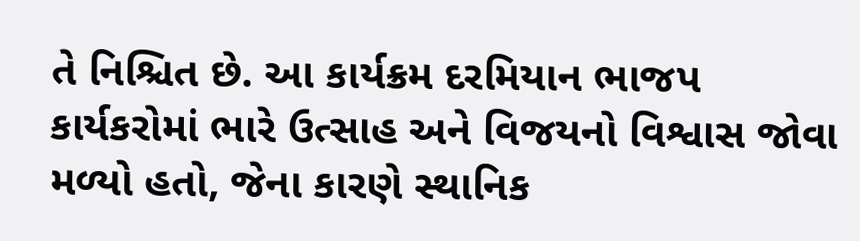તે નિશ્ચિત છે. આ કાર્યક્રમ દરમિયાન ભાજપ કાર્યકરોમાં ભારે ઉત્સાહ અને વિજયનો વિશ્વાસ જોવા મળ્યો હતો, જેના કારણે સ્થાનિક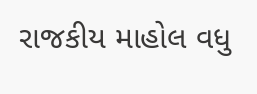રાજકીય માહોલ વધુ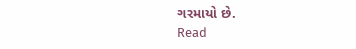ગરમાયો છે.
Read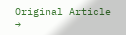Original Article →